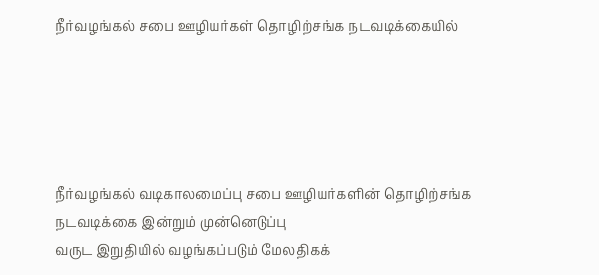நீர்வழங்கல் சபை ஊழியர்கள் தொழிற்சங்க நடவடிக்கையில்





நீர்வழங்கல் வடிகாலமைப்பு சபை ஊழியர்களின் தொழிற்சங்க நடவடிக்கை இன்றும் முன்னெடுப்பு
வருட இறுதியில் வழங்கப்படும் மேலதிகக்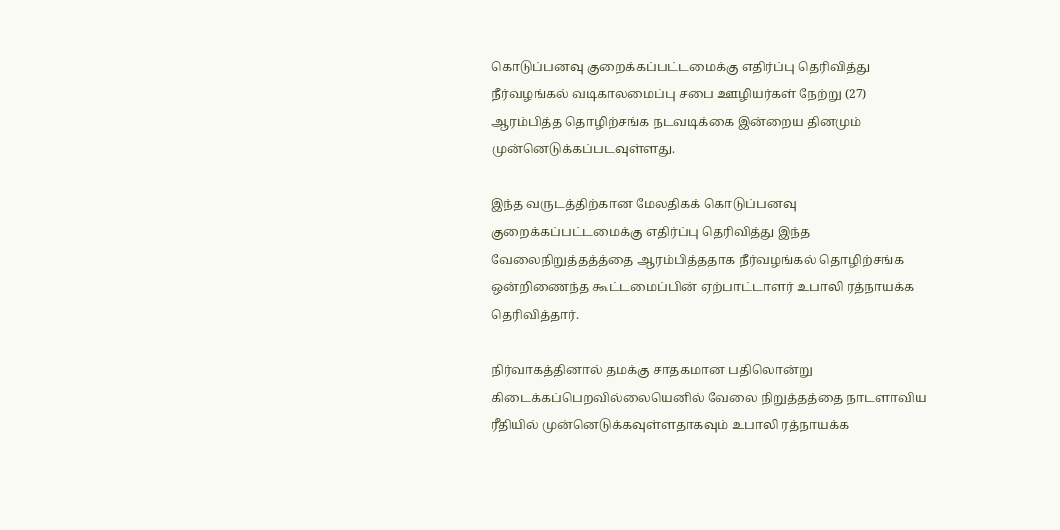கொடுப்பனவு குறைக்கப்பட்டமைக்கு எதிர்ப்பு தெரிவித்து நீர்வழங்கல் வடிகாலமைப்பு சபை ஊழியர்கள் நேற்று (27) ஆரம்பித்த தொழிற்சங்க நடவடிக்கை இன்றைய தினமும் முன்னெடுக்கப்படவுள்ளது.

இந்த வருடத்திற்கான மேலதிகக் கொடுப்பனவு குறைக்கப்பட்டமைக்கு எதிர்ப்பு தெரிவித்து இந்த வேலைநிறுத்தத்த்தை ஆரம்பித்ததாக நீர்வழங்கல் தொழிற்சங்க ஒன்றிணைந்த கூட்டமைப்பின் ஏற்பாட்டாளர் உபாலி ரத்நாயக்க தெரிவித்தார்.

நிர்வாகத்தினால் தமக்கு சாதகமான பதிலொன்று கிடைக்கப்பெறவில்லையெனில் வேலை நிறுத்தத்தை நாடளாவிய ரீதியில் முன்னெடுக்கவுள்ளதாகவும் உபாலி ரத்நாயக்க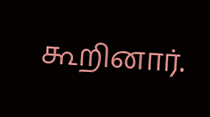கூறினார்.